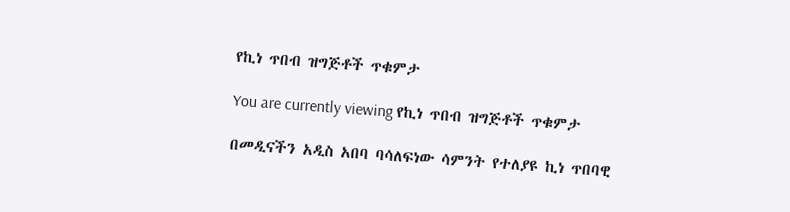የኪነ ጥበብ ዝግጅቶች ጥቁምታ

You are currently viewing የኪነ ጥበብ ዝግጅቶች ጥቁምታ

በመዲናችን አዲስ አበባ ባሳለፍነው ሳምንት የተለያዩ ኪነ ጥበባዊ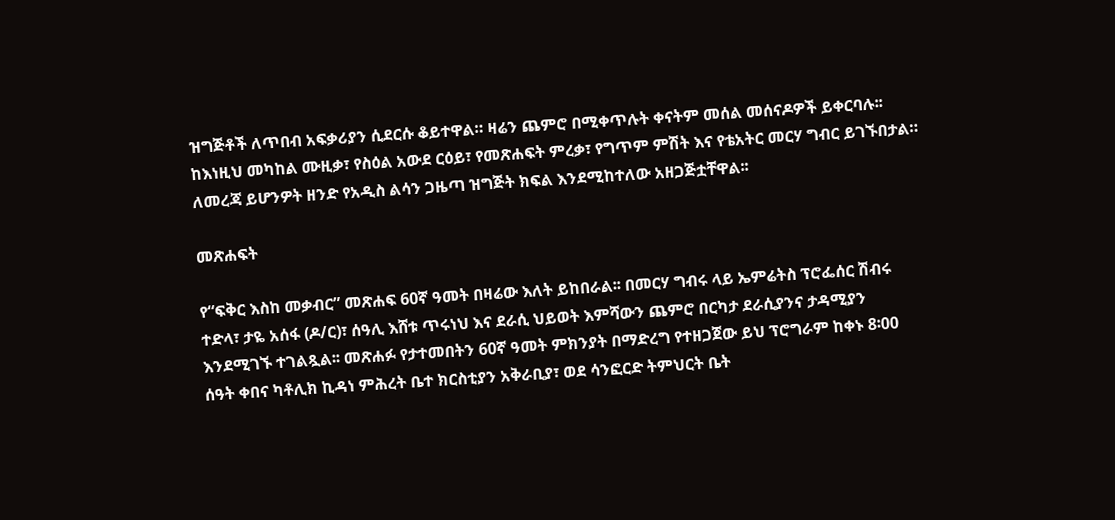ዝግጅቶች ለጥበብ አፍቃሪያን ሲደርሱ ቆይተዋል። ዛሬን ጨምሮ በሚቀጥሉት ቀናትም መሰል መሰናዶዎች ይቀርባሉ፡፡ ከእነዚህ መካከል ሙዚቃ፣ የስዕል አውደ ርዕይ፣ የመጽሐፍት ምረቃ፣ የግጥም ምሽት እና የቴአትር መርሃ ግብር ይገኙበታል። ለመረጃ ይሆንዎት ዘንድ የአዲስ ልሳን ጋዜጣ ዝግጅት ክፍል እንደሚከተለው አዘጋጅቷቸዋል፡፡

መጽሐፍት

የ“ፍቅር እስከ መቃብር” መጽሐፍ 60ኛ ዓመት በዛሬው እለት ይከበራል፡፡ በመርሃ ግብሩ ላይ ኤምሬትስ ፕሮፌሰር ሽብሩ ተድላ፣ ታዬ አሰፋ (ዶ/ር)፣ ሰዓሊ እሸቱ ጥሩነህ እና ደራሲ ህይወት እምሻውን ጨምሮ በርካታ ደራሲያንና ታዳሚያን እንደሚገኙ ተገልጿል፡፡ መጽሐፉ የታተመበትን 60ኛ ዓመት ምክንያት በማድረግ የተዘጋጀው ይህ ፕሮግራም ከቀኑ 8፡00 ሰዓት ቀበና ካቶሊክ ኪዳነ ምሕረት ቤተ ክርስቲያን አቅራቢያ፣ ወደ ሳንፎርድ ትምህርት ቤት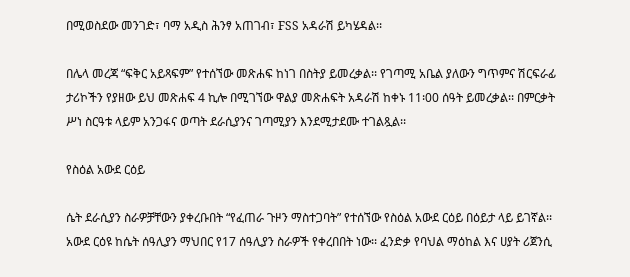በሚወስደው መንገድ፣ ባማ አዲስ ሕንፃ አጠገብ፣ FSS አዳራሽ ይካሄዳል፡፡

በሌላ መረጃ “ፍቅር አይጻፍም” የተሰኘው መጽሐፍ ከነገ በስትያ ይመረቃል፡፡ የገጣሚ አቤል ያለውን ግጥምና ሽርፍራፊ ታሪኮችን የያዘው ይህ መጽሐፍ 4 ኪሎ በሚገኘው ዋልያ መጽሐፍት አዳራሽ ከቀኑ 11፡00 ሰዓት ይመረቃል፡፡ በምርቃት ሥነ ስርዓቱ ላይም አንጋፋና ወጣት ደራሲያንና ገጣሚያን እንደሚታደሙ ተገልጿል፡፡

የስዕል አውደ ርዕይ

ሴት ደራሲያን ስራዎቻቸውን ያቀረቡበት “የፈጠራ ጉዞን ማስተጋባት” የተሰኘው የስዕል አውደ ርዕይ በዕይታ ላይ ይገኛል፡፡ አውደ ርዕዩ ከሴት ሰዓሊያን ማህበር የ17 ሰዓሊያን ስራዎች የቀረበበት ነው፡፡ ፈንድቃ የባህል ማዕከል እና ሀያት ሪጀንሲ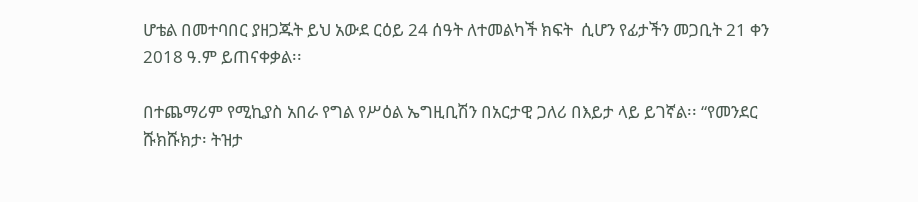ሆቴል በመተባበር ያዘጋጁት ይህ አውደ ርዕይ 24 ሰዓት ለተመልካች ክፍት  ሲሆን የፊታችን መጋቢት 21 ቀን 2018 ዓ.ም ይጠናቀቃል፡፡

በተጨማሪም የሚኪያስ አበራ የግል የሥዕል ኤግዚቢሽን በአርታዊ ጋለሪ በእይታ ላይ ይገኛል፡፡ “የመንደር ሹክሹክታ፡ ትዝታ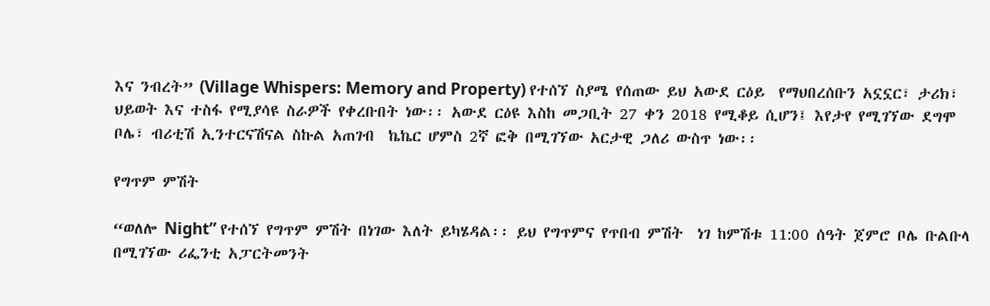እና ንብረት” (Village Whispers: Memory and Property) የተሰኘ ስያሜ የሰጠው ይህ አውደ ርዕይ  የማህበረሰቡን አኗኗር፣ ታሪክ፣ ህይወት እና ተስፋ የሚያሳዩ ስራዎች የቀረቡበት ነው፡፡ አውደ ርዕዩ እስከ መጋቢት 27 ቀን 2018 የሚቆይ ሲሆን፤ እየታየ የሚገኘው ደግሞ ቦሌ፣ ብሪቲሽ ኢንተርናሽናል ስኩል አጠገብ  ኬኬር ሆምስ 2ኛ ፎቅ በሚገኘው አርታዊ ጋለሪ ውስጥ ነው፡፡

የግጥም ምሽት

“ወለሎ Night” የተሰኘ የግጥም ምሽት በነገው እለት ይካሄዳል፡፡ ይህ የግጥምና የጥበብ ምሽት  ነገ ከምሽቱ 11:00 ሰዓት ጀምሮ ቦሌ ቡልቡላ በሚገኘው ሪፌንቲ አፓርትመንት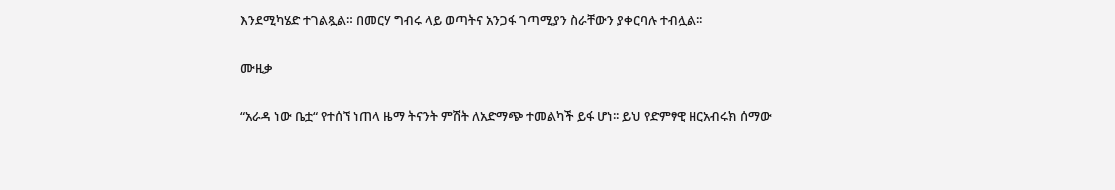እንደሚካሄድ ተገልጿል። በመርሃ ግብሩ ላይ ወጣትና አንጋፋ ገጣሚያን ስራቸውን ያቀርባሉ ተብሏል፡፡

ሙዚቃ

“አራዳ ነው ቤቷ“ የተሰኘ ነጠላ ዜማ ትናንት ምሽት ለአድማጭ ተመልካች ይፋ ሆነ፡፡ ይህ የድምፃዊ ዘርአብሩክ ሰማው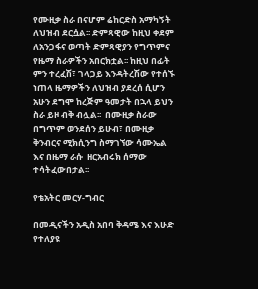የሙዚቃ ስራ በናሆም ሬከርድስ አማካኝት ለህዝብ ደርሷል፡፡ ድምጻዊው ከዚህ ቀደም ለአንጋፋና ወጣት ድምጻዊያን የግጥምና የዜማ ስራዎችን አበርክቷል፡፡ ከዚህ በፊት ምን ተረፈሽ፣ ገላጋይ እንዳትረሽው የተሰኙ ነጠላ ዜማዎችን ለህዝብ ያደረሰ ሲሆን አሁን ደግሞ ከረጅም ዓመታት በኋላ ይህን ስራ ይዞ ብቅ ብሏል፡፡  በሙዚቃ ስራው በግጥም ወንደሰን ይሁብ፣ በሙዚቃ ቅንብርና ሚክሲንግ ስማገኘው ሳሙኤል እና በዜማ ራሱ  ዘርአብሩክ ሰማው ተሳትፈውበታል፡፡

የቴአትር መርሃ-ግብር

በመዲናችን አዲስ አበባ ቅዳሜ እና እሁድ የተለያዩ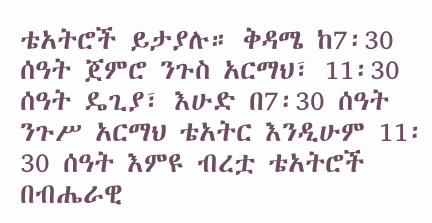ቴአትሮች ይታያሉ። ቅዳሜ ከ7፡30 ሰዓት ጀምሮ ንጉስ አርማህ፣ 11፡30 ሰዓት ዴጊያ፣ እሁድ በ7፡30 ሰዓት ንጉሥ አርማህ ቴአትር እንዲሁም 11፡30 ሰዓት እምዩ ብረቷ ቴአትሮች በብሔራዊ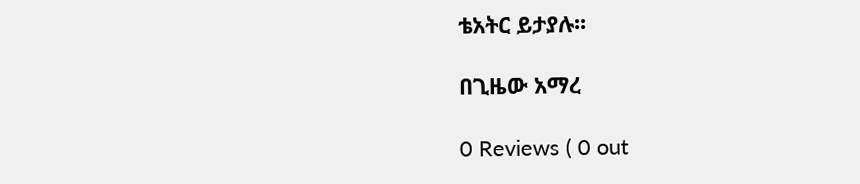ቴአትር ይታያሉ፡፡

በጊዜው አማረ

0 Reviews ( 0 out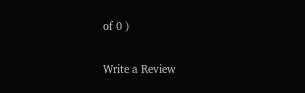of 0 )

Write a Review